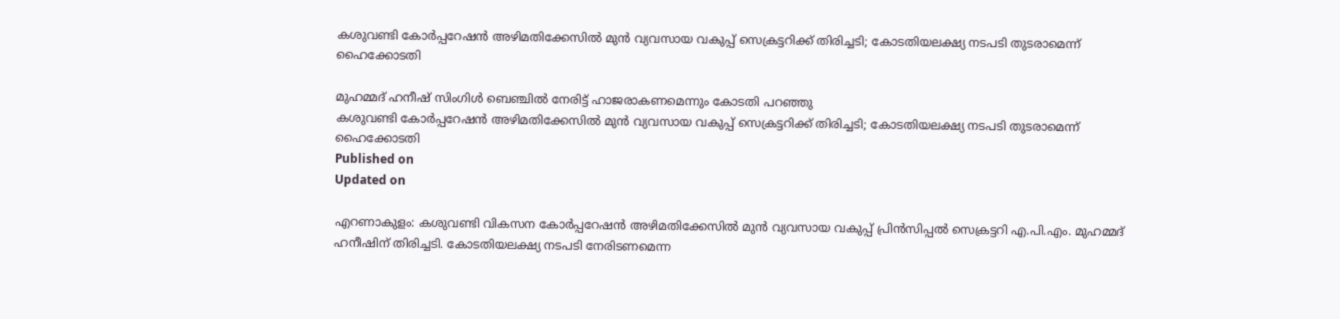കശുവണ്ടി കോര്‍പ്പറേഷന്‍ അഴിമതിക്കേസിൽ മുൻ വ്യവസായ വകുപ്പ് സെക്രട്ടറിക്ക് തിരിച്ചടി; കോടതിയലക്ഷ്യ നടപടി തുടരാമെന്ന് ഹൈക്കോടതി

മുഹമ്മദ് ഹനീഷ് സിംഗിള്‍ ബെഞ്ചില്‍ നേരിട്ട് ഹാജരാകണമെന്നും കോടതി പറഞ്ഞു
കശുവണ്ടി കോര്‍പ്പറേഷന്‍ അഴിമതിക്കേസിൽ മുൻ വ്യവസായ വകുപ്പ് സെക്രട്ടറിക്ക് തിരിച്ചടി; കോടതിയലക്ഷ്യ നടപടി തുടരാമെന്ന് ഹൈക്കോടതി
Published on
Updated on

എറണാകുളം: കശുവണ്ടി വികസന കോർപ്പറേഷൻ അഴിമതിക്കേസിൽ മുൻ വ്യവസായ വകുപ്പ് പ്രിൻസിപ്പൽ സെക്രട്ടറി എ.പി.എം. മുഹമ്മദ് ഹനീഷിന് തിരിച്ചടി. കോടതിയലക്ഷ്യ നടപടി നേരിടണമെന്ന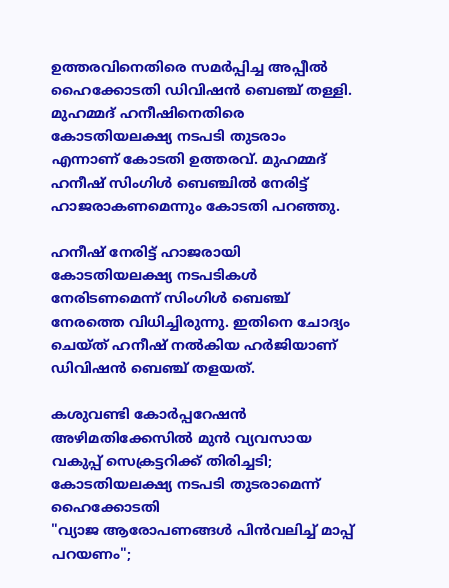ഉത്തരവിനെതിരെ സമർപ്പിച്ച അപ്പീൽ ഹൈക്കോടതി ഡിവിഷൻ ബെഞ്ച് തള്ളി. മുഹമ്മദ് ഹനീഷിനെതിരെ കോടതിയലക്ഷ്യ നടപടി തുടരാം എന്നാണ് കോടതി ഉത്തരവ്. മുഹമ്മദ് ഹനീഷ് സിംഗിള്‍ ബെഞ്ചില്‍ നേരിട്ട് ഹാജരാകണമെന്നും കോടതി പറഞ്ഞു.

ഹനീഷ് നേരിട്ട് ഹാജരായി കോടതിയലക്ഷ്യ നടപടികള്‍ നേരിടണമെന്ന് സിംഗിള്‍ ബെഞ്ച് നേരത്തെ വിധിച്ചിരുന്നു. ഇതിനെ ചോദ്യം ചെയ്ത് ഹനീഷ് നല്‍കിയ ഹര്‍ജിയാണ് ഡിവിഷന്‍ ബെഞ്ച് തളയത്.

കശുവണ്ടി കോര്‍പ്പറേഷന്‍ അഴിമതിക്കേസിൽ മുൻ വ്യവസായ വകുപ്പ് സെക്രട്ടറിക്ക് തിരിച്ചടി; കോടതിയലക്ഷ്യ നടപടി തുടരാമെന്ന് ഹൈക്കോടതി
"വ്യാജ ആരോപണങ്ങള്‍ പിന്‍വലിച്ച് മാപ്പ് പറയണം";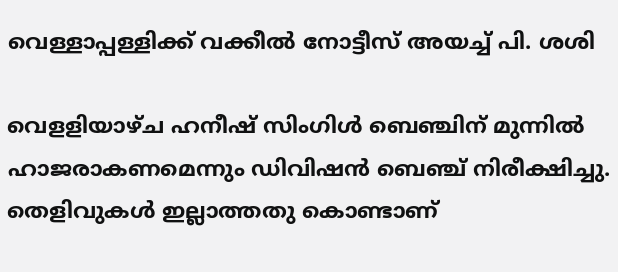വെള്ളാപ്പള്ളിക്ക് വക്കീല്‍ നോട്ടീസ് അയച്ച് പി. ശശി

വെളളിയാഴ്ച ഹനീഷ് സിംഗിള്‍ ബെഞ്ചിന് മുന്നില്‍ ഹാജരാകണമെന്നും ഡിവിഷന്‍ ബെഞ്ച് നിരീക്ഷിച്ചു. തെളിവുകള്‍ ഇല്ലാത്തതു കൊണ്ടാണ്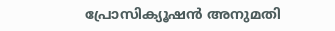പ്രോസിക്യൂഷന്‍ അനുമതി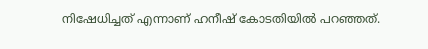നിഷേധിച്ചത് എന്നാണ് ഹനീഷ് കോടതിയില്‍ പറഞ്ഞത്.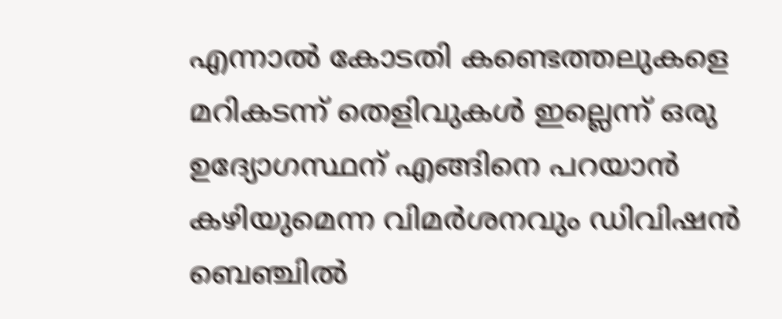എന്നാല്‍ കോടതി കണ്ടെത്തലുകളെ മറികടന്ന് തെളിവുകള്‍ ഇല്ലെന്ന് ഒരു ഉദ്യോഗസ്ഥന് എങ്ങിനെ പറയാന്‍ കഴിയുമെന്ന വിമര്‍ശനവും ഡിവിഷന്‍ ബെഞ്ചില്‍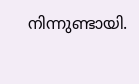നിന്നുണ്ടായി.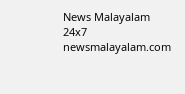News Malayalam 24x7
newsmalayalam.com